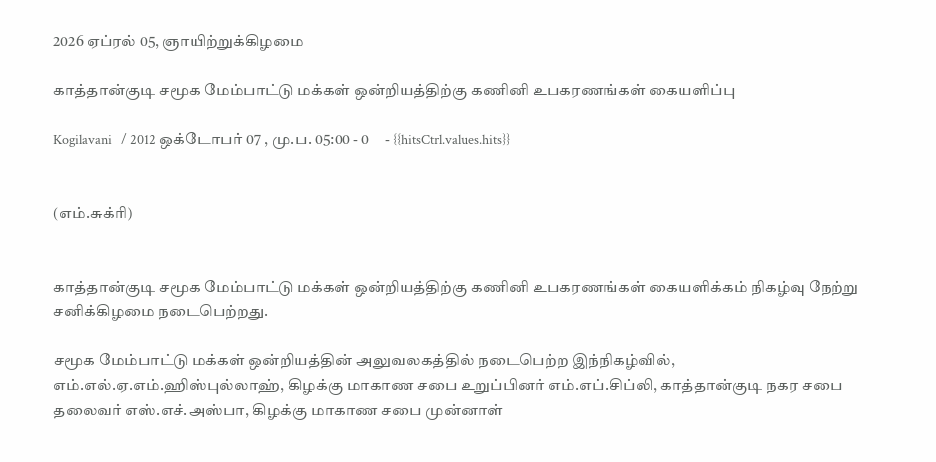2026 ஏப்ரல் 05, ஞாயிற்றுக்கிழமை

காத்தான்குடி சமூக மேம்பாட்டு மக்கள் ஒன்றியத்திற்கு கணினி உபகரணங்கள் கையளிப்பு

Kogilavani   / 2012 ஒக்டோபர் 07 , மு.ப. 05:00 - 0     - {{hitsCtrl.values.hits}}


(எம்.சுக்ரி)


காத்தான்குடி சமூக மேம்பாட்டு மக்கள் ஒன்றியத்திற்கு கணினி உபகரணங்கள் கையளிக்கம் நிகழ்வு நேற்று சனிக்கிழமை நடைபெற்றது.

சமூக மேம்பாட்டு மக்கள் ஒன்றியத்தின் அலுவலகத்தில் நடைபெற்ற இந்நிகழ்வில், எம்.எல்.ஏ.எம்.ஹிஸ்புல்லாஹ், கிழக்கு மாகாண சபை உறுப்பினர் எம்.எப்.சிப்லி, காத்தான்குடி நகர சபை தலைவர் எஸ்.எச்.அஸ்பா, கிழக்கு மாகாண சபை முன்னாள்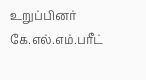உறுப்பினர்  கே.எல்.எம்.பரீட்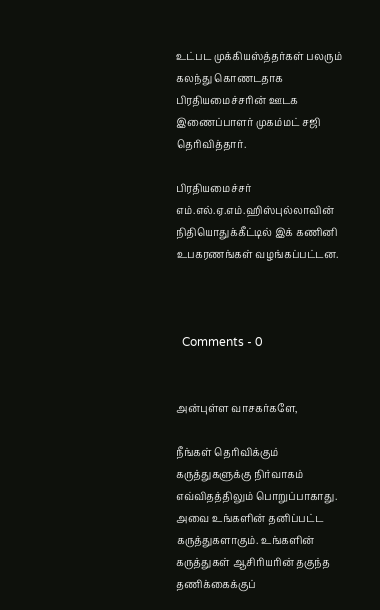உட்பட முக்கியஸ்த்தர்கள் பலரும் கலந்து கொணடதாக பிரதியமைச்சரின் ஊடக இணைப்பாளர் முகம்மட் சஜி தெரிவித்தார்.

பிரதியமைச்சர் எம்.எல்.ஏ.எம்.ஹிஸ்புல்லாவின் நிதியொதுக்கீட்டில் இக் கணினி உபகரணங்கள் வழங்கப்பட்டன.



  Comments - 0


அன்புள்ள வாசகர்களே,

நீங்கள் தெரிவிக்கும் கருத்துகளுக்கு நிர்வாகம் எவ்விதத்திலும் பொறுப்பாகாது. அவை உங்களின் தனிப்பட்ட கருத்துகளாகும். உங்களின் கருத்துகள் ஆசிரியரின் தகுந்த தணிக்கைக்குப்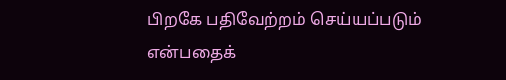பிறகே பதிவேற்றம் செய்யப்படும் என்பதைக்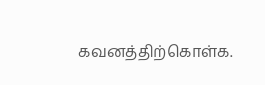கவனத்திற்கொள்க.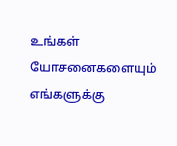உங்கள் யோசனைகளையும் எங்களுக்கு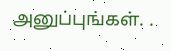அனுப்புங்கள். .